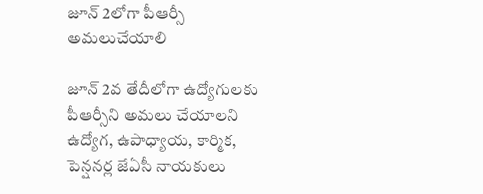జూన్‌ 2లోగా పీఆర్సీ అమలుచేయాలి

జూన్‌ 2వ తేదీలోగా ఉద్యోగులకు పీఆర్సీని అమలు చేయాలని ఉద్యోగ, ఉపాధ్యాయ, కార్మిక, పెన్షనర్ల జేఏసీ నాయకులు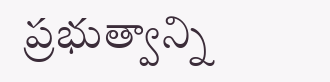ప్రభుత్వాన్ని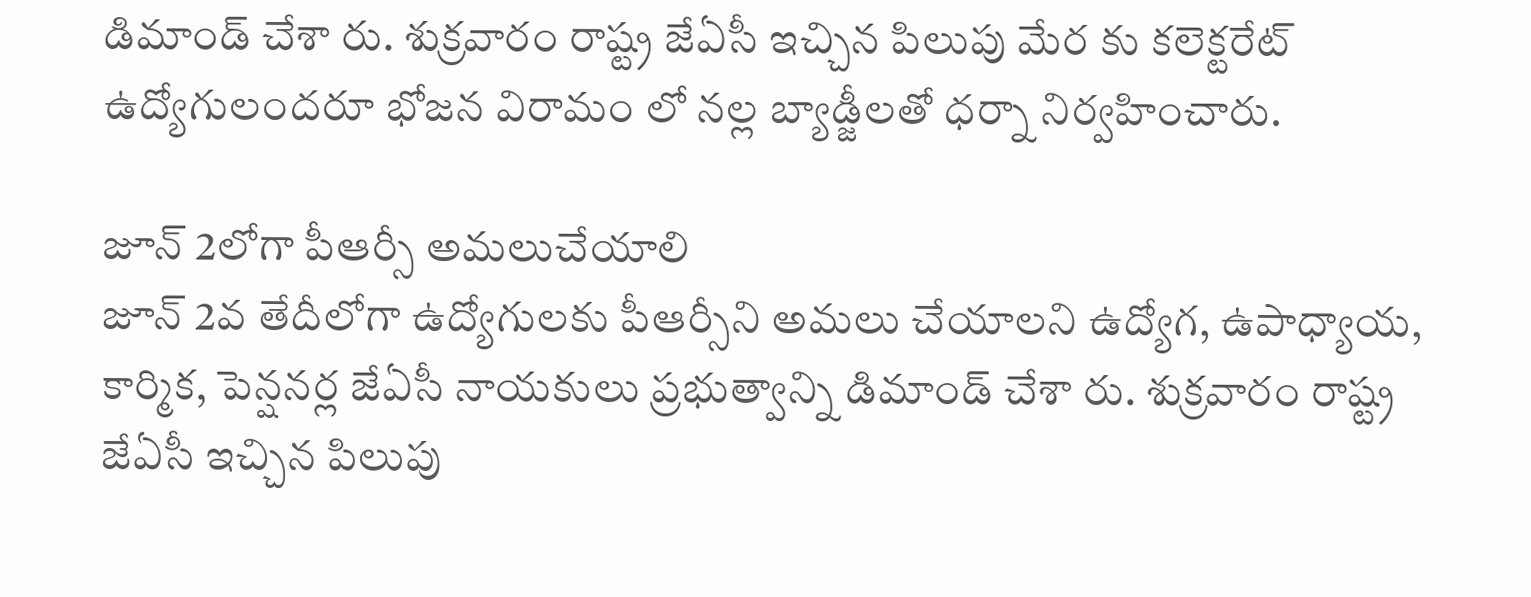డిమాండ్‌ చేశా రు. శుక్రవారం రాష్ట్ర జేఏసీ ఇచ్చిన పిలుపు మేర కు కలెక్టరేట్‌ ఉద్యోగులందరూ భోజన విరామం లో నల్ల బ్యాడ్జీలతో ధర్నా నిర్వహించారు.

జూన్‌ 2లోగా పీఆర్సీ అమలుచేయాలి
జూన్‌ 2వ తేదీలోగా ఉద్యోగులకు పీఆర్సీని అమలు చేయాలని ఉద్యోగ, ఉపాధ్యాయ, కార్మిక, పెన్షనర్ల జేఏసీ నాయకులు ప్రభుత్వాన్ని డిమాండ్‌ చేశా రు. శుక్రవారం రాష్ట్ర జేఏసీ ఇచ్చిన పిలుపు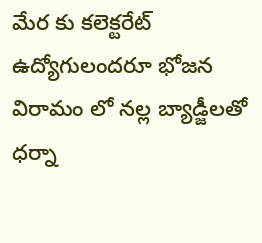మేర కు కలెక్టరేట్‌ ఉద్యోగులందరూ భోజన విరామం లో నల్ల బ్యాడ్జీలతో ధర్నా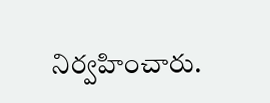నిర్వహించారు.